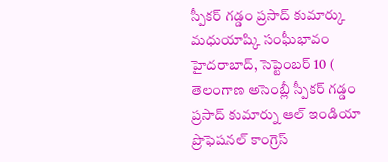స్పీకర్ గడ్డం ప్రసాద్ కుమార్కు మధుయాష్కి సంఘీభావం హైదరాబాద్, సెప్టెంబర్ 10 ( తెలంగాణ అసెంబ్లీ స్పీకర్ గడ్డం ప్రసాద్ కుమార్ను ఆల్ ఇండియా ప్రొఫెషనల్ కాంగ్రెస్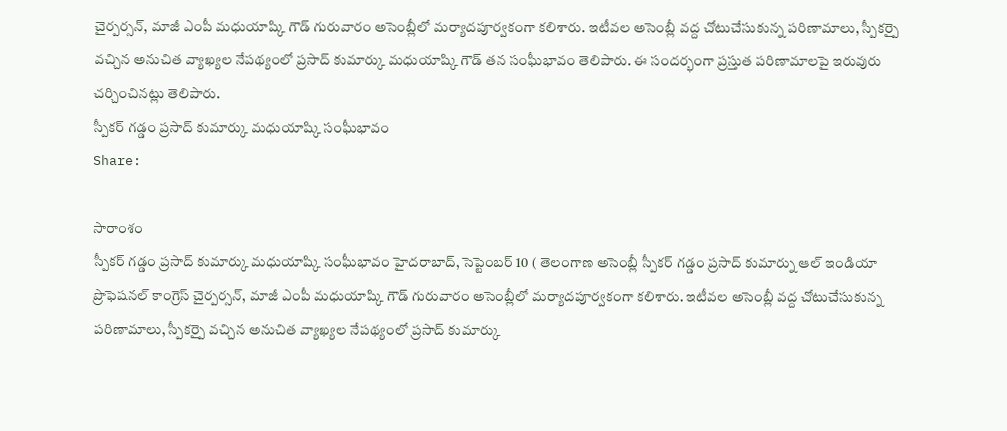చైర్పర్సన్, మాజీ ఎంపీ మధుయాష్కి గౌడ్ గురువారం అసెంబ్లీలో మర్యాదపూర్వకంగా కలిశారు. ఇటీవల అసెంబ్లీ వద్ద చోటుచేసుకున్న పరిణామాలు, స్పీకర్పై వచ్చిన అనుచిత వ్యాఖ్యల నేపథ్యంలో ప్రసాద్ కుమార్కు మధుయాష్కి గౌడ్ తన సంఘీభావం తెలిపారు. ఈ సందర్భంగా ప్రస్తుత పరిణామాలపై ఇరువురు చర్చించినట్లు తెలిపారు.
స్పీకర్ గడ్డం ప్రసాద్ కుమార్కు మధుయాష్కి సంఘీభావం
Share:

సారాంశం
స్పీకర్ గడ్డం ప్రసాద్ కుమార్కు మధుయాష్కి సంఘీభావం హైదరాబాద్, సెప్టెంబర్ 10 ( తెలంగాణ అసెంబ్లీ స్పీకర్ గడ్డం ప్రసాద్ కుమార్ను ఆల్ ఇండియా ప్రొఫెషనల్ కాంగ్రెస్ చైర్పర్సన్, మాజీ ఎంపీ మధుయాష్కి గౌడ్ గురువారం అసెంబ్లీలో మర్యాదపూర్వకంగా కలిశారు. ఇటీవల అసెంబ్లీ వద్ద చోటుచేసుకున్న పరిణామాలు, స్పీకర్పై వచ్చిన అనుచిత వ్యాఖ్యల నేపథ్యంలో ప్రసాద్ కుమార్కు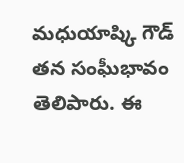మధుయాష్కి గౌడ్ తన సంఘీభావం తెలిపారు. ఈ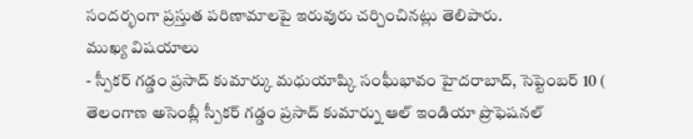సందర్భంగా ప్రస్తుత పరిణామాలపై ఇరువురు చర్చించినట్లు తెలిపారు.
ముఖ్య విషయాలు
- స్పీకర్ గడ్డం ప్రసాద్ కుమార్కు మధుయాష్కి సంఘీభావం హైదరాబాద్, సెప్టెంబర్ 10 ( తెలంగాణ అసెంబ్లీ స్పీకర్ గడ్డం ప్రసాద్ కుమార్ను ఆల్ ఇండియా ప్రొఫెషనల్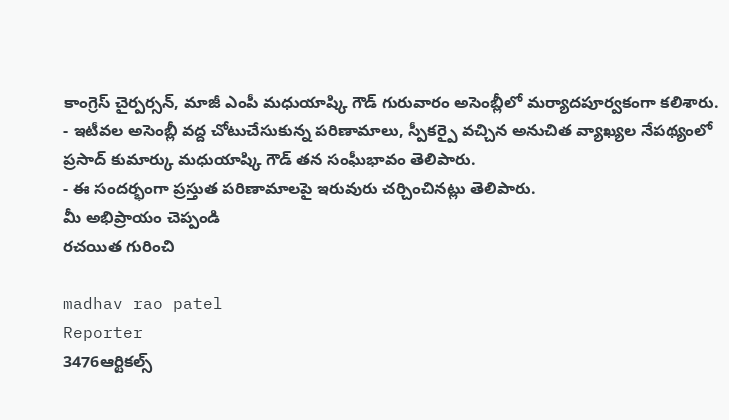కాంగ్రెస్ చైర్పర్సన్, మాజీ ఎంపీ మధుయాష్కి గౌడ్ గురువారం అసెంబ్లీలో మర్యాదపూర్వకంగా కలిశారు.
- ఇటీవల అసెంబ్లీ వద్ద చోటుచేసుకున్న పరిణామాలు, స్పీకర్పై వచ్చిన అనుచిత వ్యాఖ్యల నేపథ్యంలో ప్రసాద్ కుమార్కు మధుయాష్కి గౌడ్ తన సంఘీభావం తెలిపారు.
- ఈ సందర్భంగా ప్రస్తుత పరిణామాలపై ఇరువురు చర్చించినట్లు తెలిపారు.
మీ అభిప్రాయం చెప్పండి
రచయిత గురించి

madhav rao patel
Reporter
3476ఆర్టికల్స్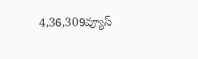4,36,309వ్యూస్